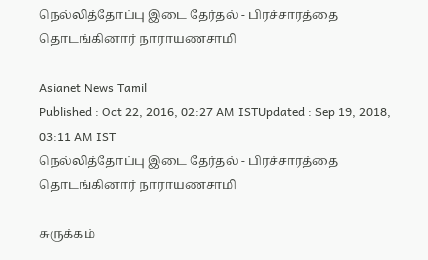நெல்லித்தோப்பு இடை தேர்தல் - பிரச்சாரத்தை தொடங்கினார் நாராயணசாமி

Asianet News Tamil
Published : Oct 22, 2016, 02:27 AM ISTUpdated : Sep 19, 2018, 03:11 AM IST
நெல்லித்தோப்பு இடை தேர்தல் - பிரச்சாரத்தை தொடங்கினார் நாராயணசாமி

சுருக்கம்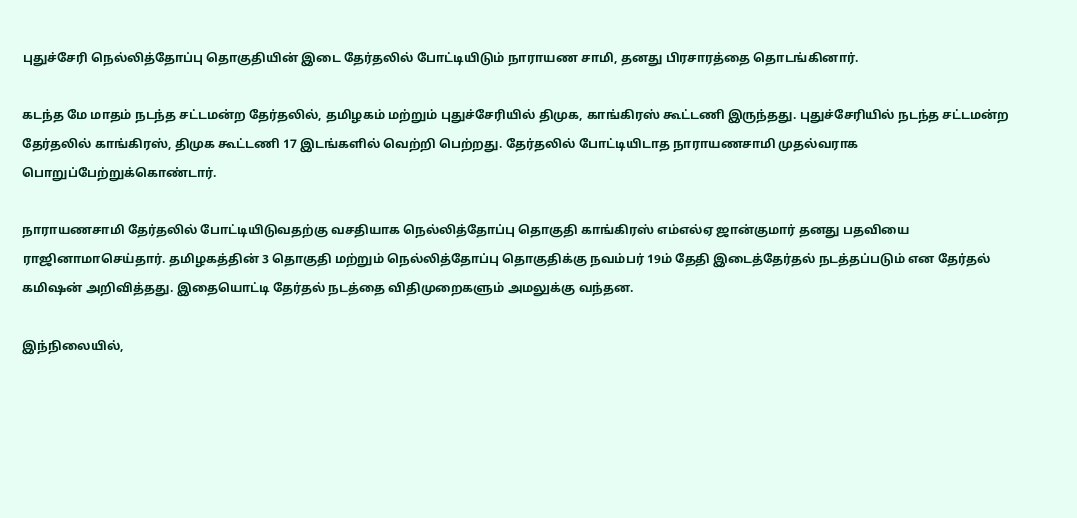புதுச்சேரி நெல்லித்தோப்பு தொகுதியின் இடை தேர்தலில் போட்டியிடும் நாராயண சாமி, தனது பிரசாரத்தை தொடங்கினார்.

கடந்த மே மாதம் நடந்த சட்டமன்ற தேர்தலில், தமிழகம் மற்றும் புதுச்சேரியில் திமுக, காங்கிரஸ் கூட்டணி இருந்தது. புதுச்சேரியில் நடந்த சட்டமன்ற தேர்தலில் காங்கிரஸ், திமுக கூட்டணி 17 இடங்களில் வெற்றி பெற்றது. தேர்தலில் போட்டியிடாத நாராயணசாமி முதல்வராக பொறுப்பேற்றுக்கொண்டார்.

நாராயணசாமி தேர்தலில் போட்டியிடுவதற்கு வசதியாக நெல்லித்தோப்பு தொகுதி காங்கிரஸ் எம்எல்ஏ ஜான்குமார் தனது பதவியை ராஜினாமாசெய்தார். தமிழகத்தின் 3 தொகுதி மற்றும் நெல்லித்தோப்பு தொகுதிக்கு நவம்பர் 19ம் தேதி இடைத்தேர்தல் நடத்தப்படும் என தேர்தல் கமிஷன் அறிவித்தது. இதையொட்டி தேர்தல் நடத்தை விதிமுறைகளும் அமலுக்கு வந்தன.

இந்நிலையில்,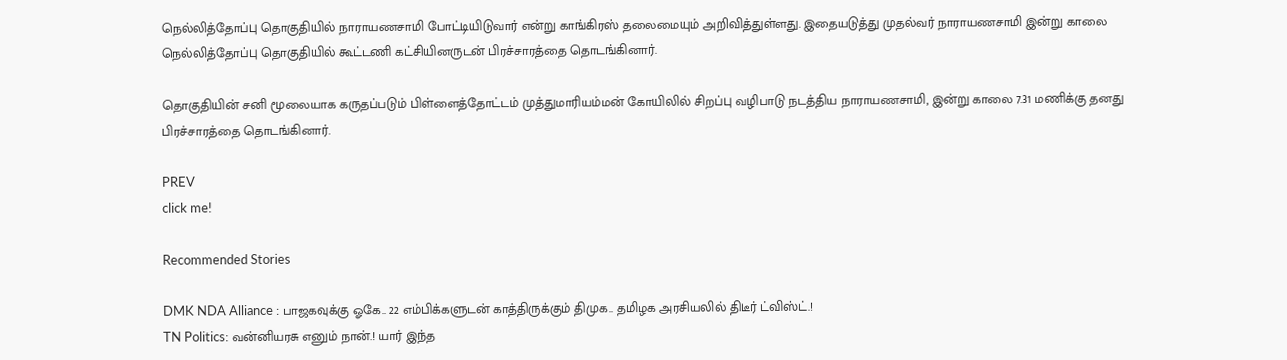நெல்லித்தோப்பு தொகுதியில் நாராயணசாமி போட்டியிடுவார் என்று காங்கிரஸ் தலைமையும் அறிவித்துள்ளது. இதையடுத்து முதல்வர் நாராயணசாமி இன்று காலை நெல்லித்தோப்பு தொகுதியில் கூட்டணி கட்சியினருடன் பிரச்சாரத்தை தொடங்கினார்.

தொகுதியின் சனி மூலையாக கருதப்படும் பிள்ளைத்தோட்டம் முத்துமாரியம்மன் கோயிலில் சிறப்பு வழிபாடு நடத்திய நாராயணசாமி, இன்று காலை 7.31 மணிக்கு தனது பிரச்சாரத்தை தொடங்கினார்.

PREV
click me!

Recommended Stories

DMK NDA Alliance : பாஜகவுக்கு ஓகே.. 22 எம்பிக்களுடன் காத்திருக்கும் திமுக.. தமிழக அரசியலில் திடீர் ட்விஸ்ட்.!
TN Politics: வன்னியரசு எனும் நான்.! யார் இந்த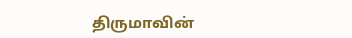திருமாவின்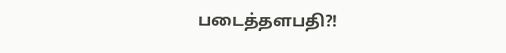படைத்தளபதி?!